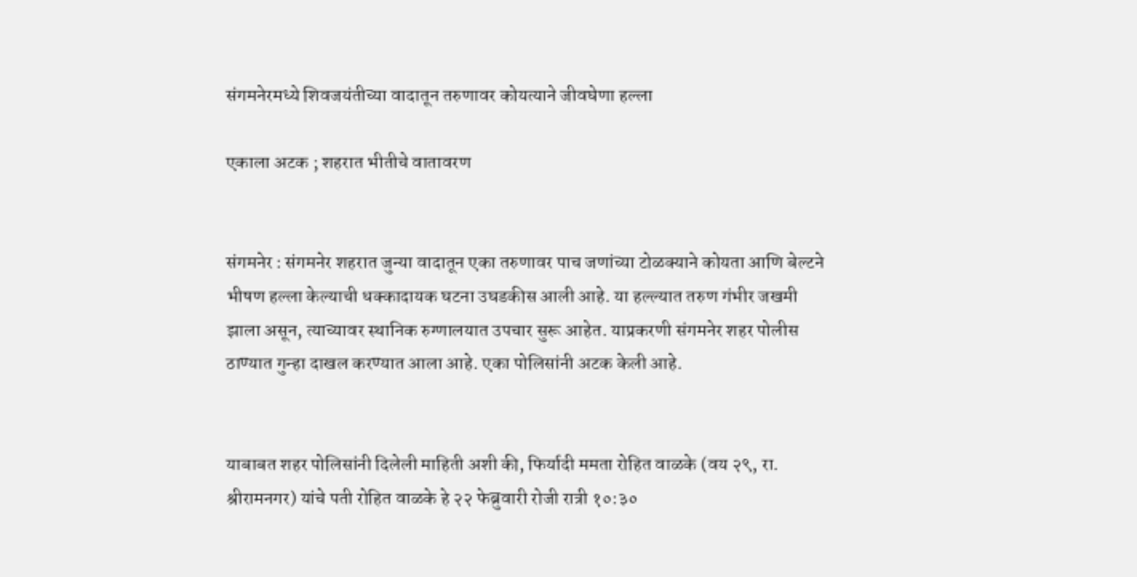संगमनेरमध्ये शिवजयंतीच्या वादातून तरुणावर कोयत्याने जीवघेणा हल्ला

एकाला अटक ; शहरात भीतीचे वातावरण


संगमनेर : संगमनेर शहरात जुन्या वादातून एका तरुणावर पाच जणांच्या टोळक्याने कोयता आणि बेल्टने भीषण हल्ला केल्याची धक्कादायक घटना उघडकीस आली आहे. या हल्ल्यात तरुण गंभीर जखमी झाला असून, त्याच्यावर स्थानिक रुग्णालयात उपचार सुरू आहेत. याप्रकरणी संगमनेर शहर पोलीस ठाण्यात गुन्हा दाखल करण्यात आला आहे. एका पोलिसांनी अटक केली आहे.


याबाबत शहर पोलिसांनी दिलेली माहिती अशी की, फिर्यादी ममता रोहित वाळके (वय २९, रा. श्रीरामनगर) यांचे पती रोहित वाळके हे २२ फेब्रुवारी रोजी रात्री १०:३०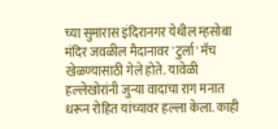च्या सुमारास इंदिरानगर येथील म्हसोबा मंदिर जवळील मैदानावर 'टुर्ला' मॅच खेळण्यासाठी गेले होते. यावेळी हल्लेखोरांनी जुन्या वादाचा राग मनात धरून रोहित यांच्यावर हल्ला केला. काही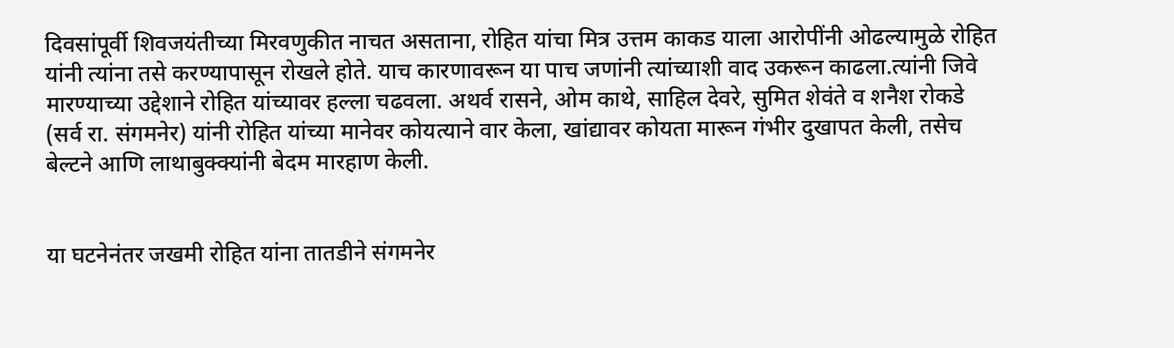दिवसांपूर्वी शिवजयंतीच्या मिरवणुकीत नाचत असताना, रोहित यांचा मित्र उत्तम काकड याला आरोपींनी ओढल्यामुळे रोहित यांनी त्यांना तसे करण्यापासून रोखले होते. याच कारणावरून या पाच जणांनी त्यांच्याशी वाद उकरून काढला.त्यांनी जिवे मारण्याच्या उद्देशाने रोहित यांच्यावर हल्ला चढवला. अथर्व रासने, ओम काथे, साहिल देवरे, सुमित शेवंते व शनैश रोकडे (सर्व रा. संगमनेर) यांनी रोहित यांच्या मानेवर कोयत्याने वार केला, खांद्यावर कोयता मारून गंभीर दुखापत केली, तसेच बेल्टने आणि लाथाबुक्क्यांनी बेदम मारहाण केली.


या घटनेनंतर जखमी रोहित यांना तातडीने संगमनेर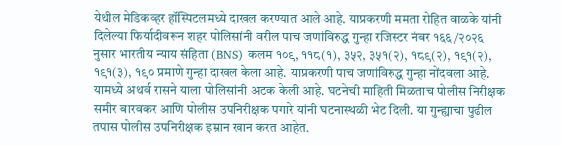येथील मेडिकव्हर हॉस्पिटलमध्ये दाखल करण्यात आले आहे. याप्रकरणी ममता रोहित वाळके यांनी दिलेल्या फिर्यादीवरून शहर पोलिसांनी वरील पाच जणांविरुद्ध गुन्हा रजिस्टर नंबर १६६/२०२६ नुसार भारतीय न्याय संहिता (BNS) कलम १०९, ११८(१), ३५२, ३५१(२), १८९(२), १९१(२), १९१(३), १९० प्रमाणे गुन्हा दाखल केला आहे. याप्रकरणी पाच जणांविरुद्ध गुन्हा नोंदवला आहे. यामध्ये अथर्व रासने याला पोलिसांनी अटक केली आहे. घटनेची माहिती मिळताच पोलीस निरीक्षक समीर बारवकर आणि पोलीस उपनिरीक्षक पगारे यांनी घटनास्थळी भेट दिली. या गुन्ह्याचा पुढील तपास पोलीस उपनिरीक्षक इम्रान खान करत आहेत.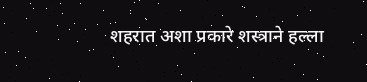शहरात अशा प्रकारे शस्त्राने हल्ला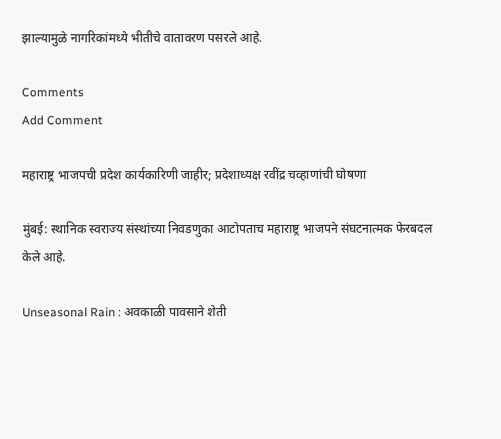झाल्यामुळे नागरिकांमध्ये भीतीचे वातावरण पसरले आहे.

Comments
Add Comment

महाराष्ट्र भाजपची प्रदेश कार्यकारिणी जाहीर; प्रदेशाध्यक्ष रवींद्र चव्हाणांची घोषणा

मुंबई: स्थानिक स्वराज्य संस्थांच्या निवडणुका आटोपताच महाराष्ट्र भाजपने संघटनात्मक फेरबदल केले आहे.

Unseasonal Rain : अवकाळी पावसाने शेती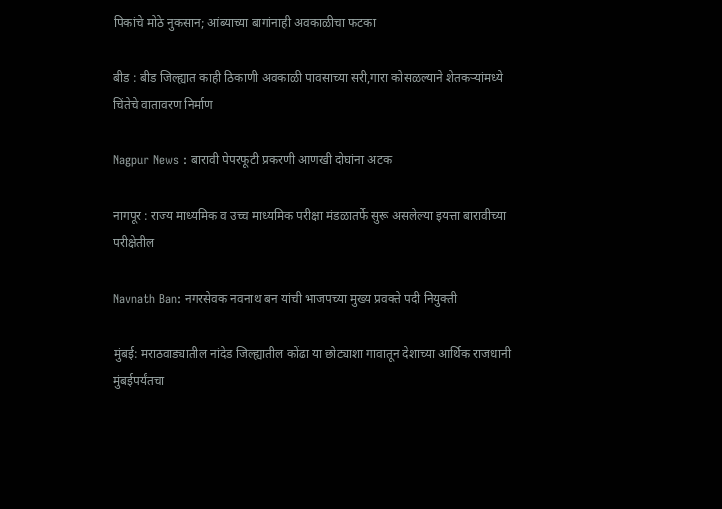पिकांचे मोठे नुकसान; आंब्याच्या बागांनाही अवकाळीचा फटका

बीड : बीड जिल्ह्यात काही ठिकाणी अवकाळी पावसाच्या सरी,गारा कोसळल्याने शेतकऱ्यांमध्ये चिंतेचे वातावरण निर्माण

Nagpur News : बारावी पेपरफूटी प्रकरणी आणखी दोघांना अटक

नागपूर : राज्य माध्यमिक व उच्च माध्यमिक परीक्षा मंडळातर्फे सुरू असलेल्या इयत्ता बारावीच्या परीक्षेतील

Navnath Ban: नगरसेवक नवनाथ बन यांची भाजपच्या मुख्य प्रवक्ते पदी नियुक्ती

मुंबई: मराठवाड्यातील नांदेड जिल्ह्यातील कोंढा या छोट्याशा गावातून देशाच्या आर्थिक राजधानी मुंबईपर्यंतचा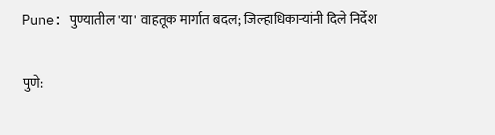Pune: पुण्यातील 'या' वाहतूक मार्गात बदल; जिल्हाधिकाऱ्यांनी दिले निर्देश

पुणे: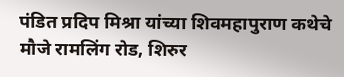पंडित प्रदिप मिश्रा यांच्या शिवमहापुराण कथेचे मौजे रामलिंग रोड, शिरुर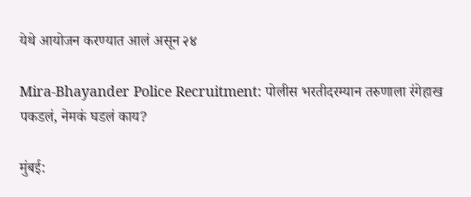येथे आयोजन करण्यात आलं असून २४

Mira-Bhayander Police Recruitment: पोलीस भरतीदरम्यान तरुणाला रंगेहाख पकडलं, नेमकं घडलं काय?

मुंबई: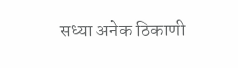सध्या अनेक ठिकाणी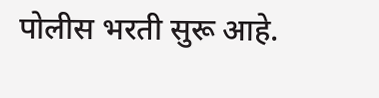पोलीस भरती सुरू आहे.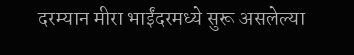दरम्यान मीरा भाईंदरमध्ये सुरू असलेल्या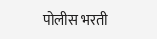पोलीस भरती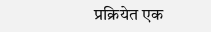प्रक्रियेत एक